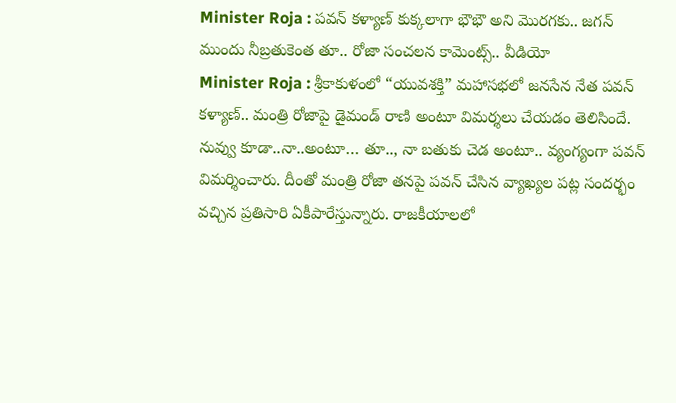Minister Roja : పవన్ కళ్యాణ్ కుక్కలాగా భౌభౌ అని మొరగకు.. జగన్ ముందు నీబ్రతుకెంత తూ.. రోజా సంచలన కామెంట్స్.. వీడియో
Minister Roja : శ్రీకాకుళంలో “యువశక్తి” మహాసభలో జనసేన నేత పవన్ కళ్యాణ్.. మంత్రి రోజాపై డైమండ్ రాణి అంటూ విమర్శలు చేయడం తెలిసిందే. నువ్వు కూడా..నా..అంటూ… తూ.., నా బతుకు చెడ అంటూ.. వ్యంగ్యంగా పవన్ విమర్శించారు. దీంతో మంత్రి రోజా తనపై పవన్ చేసిన వ్యాఖ్యల పట్ల సందర్భం వచ్చిన ప్రతిసారి ఏకీపారేస్తున్నారు. రాజకీయాలలో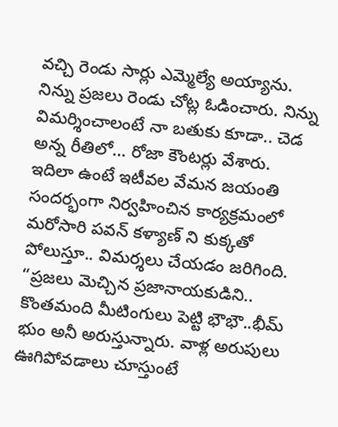వచ్చి రెండు సార్లు ఎమ్మెల్యే అయ్యాను. నిన్ను ప్రజలు రెండు చోట్ల ఓడించారు. నిన్ను విమర్శించాలంటే నా బతుకు కూడా.. చెడ అన్న రీతిలో… రోజా కౌంటర్లు వేశారు. ఇదిలా ఉంటే ఇటీవల వేమన జయంతి సందర్భంగా నిర్వహించిన కార్యక్రమంలో మరోసారి పవన్ కళ్యాణ్ ని కుక్కతో పోలుస్తూ.. విమర్శలు చేయడం జరిగింది.
“ప్రజలు మెచ్చిన ప్రజానాయకుడిని.. కొంతమంది మీటింగులు పెట్టి భౌభౌ..భీమ్ భుం అనీ అరుస్తున్నారు. వాళ్ల అరుపులు ఊగిపోవడాలు చూస్తుంటే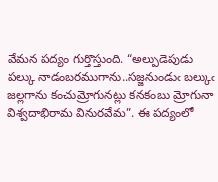వేమన పద్యం గుర్తొస్తుంది. “అల్పుడెపుడు పల్కు నాడంబరముగాను..సజ్జనుండుఁ బల్కుఁ జల్లగాను కంచుమ్రోగునట్లు కనకంబు మ్రోగునా విశ్వదాభిరామ వినురవేమ”. ఈ పద్యంలో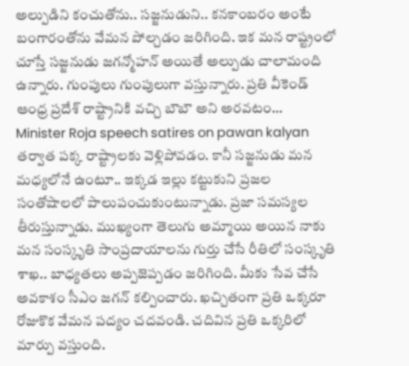అల్పుడిని కంచుతోను.. సజ్జనుడుని.. కనకాంబరం అంటే బంగారంతోను వేమన పోల్చడం జరిగింది. ఇక మన రాష్ట్రంలో చూస్తే సజ్జనుడు జగన్మోహన్ అయితే అల్పుడు చాలామంది ఉన్నారు. గుంపులు గుంపులుగా వస్తున్నారు. ప్రతి వీకెండ్ ఆంధ్ర ప్రదేశ్ రాష్ట్రానికి వచ్చి బౌబౌ అని అరవటం…
Minister Roja speech satires on pawan kalyan
తర్వాత పక్క రాష్ట్రాలకు వెళ్లిపోవడం. కానీ సజ్జనుడు మన మధ్యలోనే ఉంటూ.. ఇక్కడ ఇల్లు కట్టుకుని ప్రజల సంతోషాలలో పాలుపంచుకుంటున్నాడు. ప్రజా సమస్యల తీరుస్తున్నాడు. ముఖ్యంగా తెలుగు అమ్మాయి అయిన నాకు మన సంస్కృతి సాంప్రదాయాలను గుర్తు చేసే రీతిలో సంస్కృతి శాఖ.. బాధ్యతలు అప్పజెప్పడం జరిగింది. మీకు సేవ చేసే అవకాశం సీఎం జగన్ కల్పించారు. ఖచ్చితంగా ప్రతి ఒక్కరూ రోజుకొక వేమన పద్యం చదవండి. చదివిన ప్రతి ఒక్కరిలో మార్పు వస్తుంది.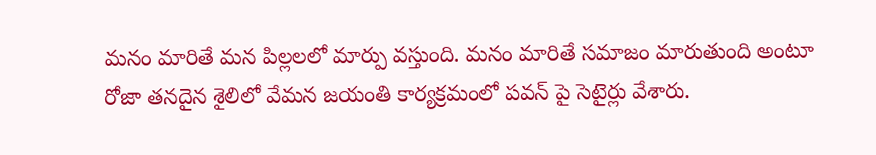మనం మారితే మన పిల్లలలో మార్పు వస్తుంది. మనం మారితే సమాజం మారుతుంది అంటూ రోజా తనదైన శైలిలో వేమన జయంతి కార్యక్రమంలో పవన్ పై సెటైర్లు వేశారు.